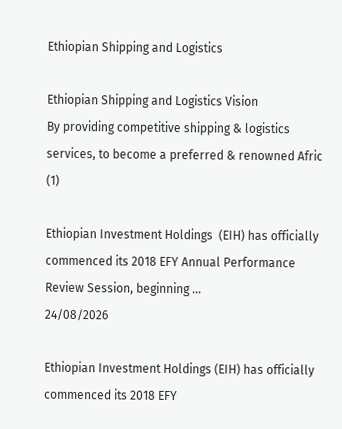Ethiopian Shipping and Logistics

Ethiopian Shipping and Logistics Vision
By providing competitive shipping & logistics services, to become a preferred & renowned Afric
(1)

Ethiopian Investment Holdings  (EIH) has officially commenced its 2018 EFY Annual Performance Review Session, beginning ...
24/08/2026

Ethiopian Investment Holdings (EIH) has officially commenced its 2018 EFY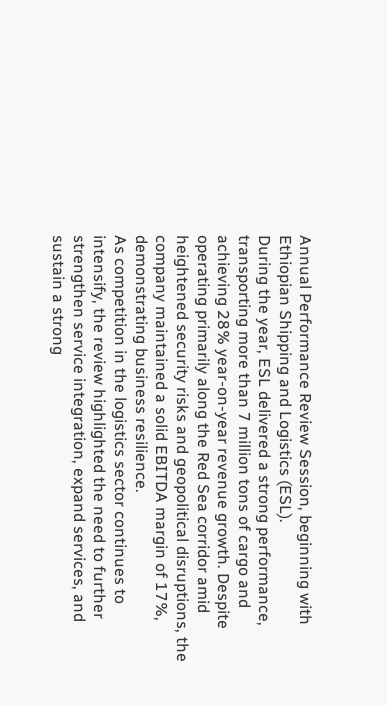Annual Performance Review Session, beginning with Ethiopian Shipping and Logistics (ESL).
During the year, ESL delivered a strong performance, transporting more than 7 million tons of cargo and achieving 28% year-on-year revenue growth. Despite operating primarily along the Red Sea corridor amid heightened security risks and geopolitical disruptions, the company maintained a solid EBITDA margin of 17%, demonstrating business resilience.
As competition in the logistics sector continues to intensify, the review highlighted the need to further strengthen service integration, expand services, and sustain a strong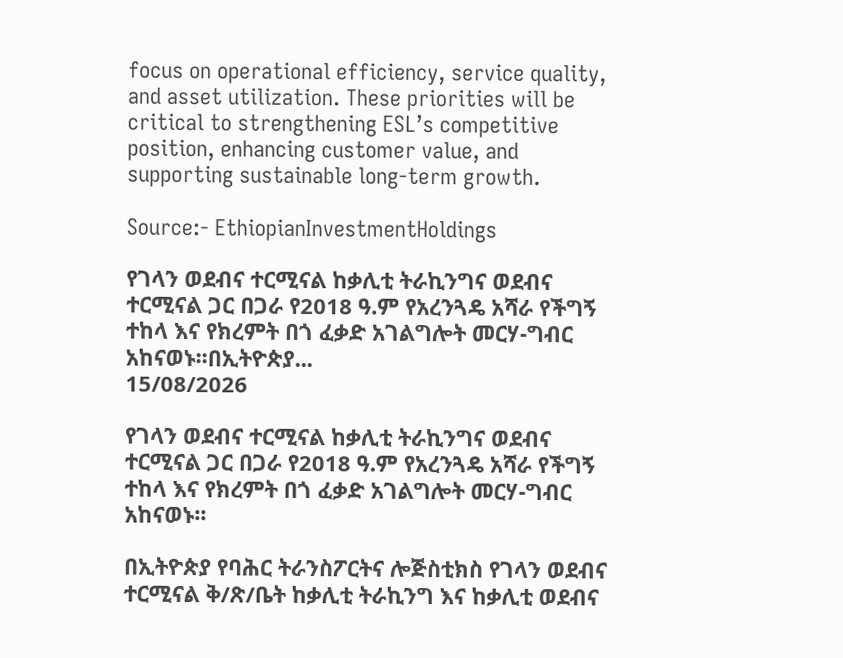focus on operational efficiency, service quality, and asset utilization. These priorities will be critical to strengthening ESL’s competitive position, enhancing customer value, and supporting sustainable long-term growth.

Source:- EthiopianInvestmentHoldings

የገላን ወደብና ተርሚናል ከቃሊቲ ትራኪንግና ወደብና ተርሚናል ጋር በጋራ የ2018 ዓ.ም የአረንጓዴ አሻራ የችግኝ ተከላ እና የክረምት በጎ ፈቃድ አገልግሎት መርሃ-ግብር አከናወኑ፡፡በኢትዮጵያ...
15/08/2026

የገላን ወደብና ተርሚናል ከቃሊቲ ትራኪንግና ወደብና ተርሚናል ጋር በጋራ የ2018 ዓ.ም የአረንጓዴ አሻራ የችግኝ ተከላ እና የክረምት በጎ ፈቃድ አገልግሎት መርሃ-ግብር አከናወኑ፡፡

በኢትዮጵያ የባሕር ትራንስፖርትና ሎጅስቲክስ የገላን ወደብና ተርሚናል ቅ/ጽ/ቤት ከቃሊቲ ትራኪንግ እና ከቃሊቲ ወደብና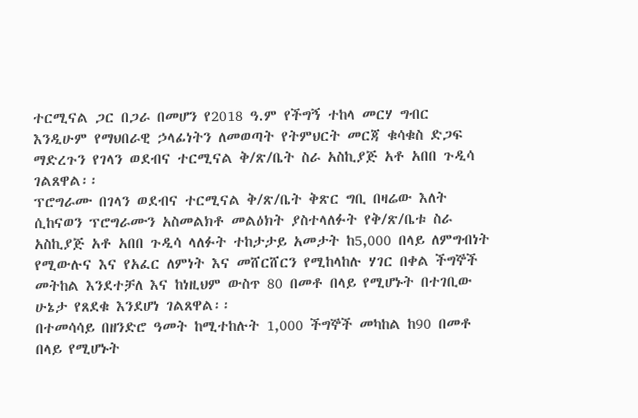ተርሚናል ጋር በጋራ በመሆን የ2018 ዓ.ም የችግኝ ተከላ መርሃ ግብር እንዲሁም የማህበራዊ ኃላፊነትን ለመወጣት የትምህርት መርጃ ቁሳቁስ ድጋፍ ማድረጉን የገላን ወደብና ተርሚናል ቅ/ጽ/ቤት ስራ አስኪያጅ አቶ አበበ ጉዲሳ ገልጸዋል፡፡
ፕሮግራሙ በገላን ወደብና ተርሚናል ቅ/ጽ/ቤት ቅጽር ግቢ በዛሬው እለት ሲከናወን ፕሮግራሙን አስመልክቶ መልዕክት ያስተላለፉት የቅ/ጽ/ቤቱ ስራ አስኪያጅ አቶ አበበ ጉዲሳ ላለፉት ተከታታይ አመታት ከ5,000 በላይ ለምግብነት የሚውሉና እና የአፈር ለምነት እና መሸርሸርን የሚከላከሉ ሃገር በቀል ችግኞች መትከል እንደተቻለ እና ከነዚህም ውስጥ 80 በመቶ በላይ የሚሆኑት በተገቢው ሁኔታ የጸደቁ እንደሆነ ገልጸዋል፡፡
በተመሳሳይ በዘንድሮ ዓመት ከሚተከሉት 1,000 ችግኞች መካከል ከ90 በመቶ በላይ የሚሆኑት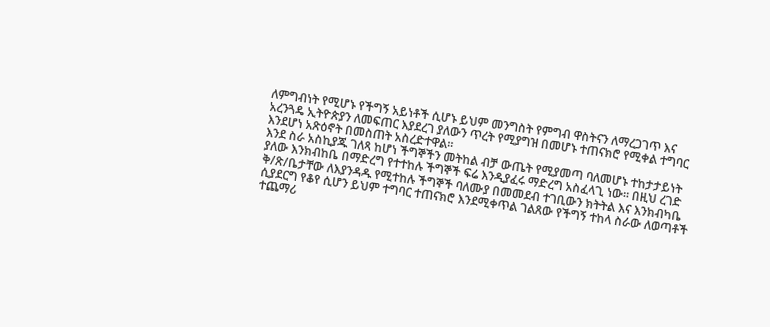ለምግብነት የሚሆኑ የችግኝ አይነቶች ሲሆኑ ይህም መንግስት የምግብ ዋስትናን ለማረጋገጥ እና አረንጓዴ ኢትዮጵያን ለመፍጠር እያደረገ ያለውን ጥረት የሚያግዝ በመሆኑ ተጠናክሮ የሚቀል ተግባር እንደሆነ አጽዕኖት በመስጠት አስረድተዋል፡፡
እንደ ስራ አስኪያጁ ገለጻ ከሆነ ችግኞችን መትከል ብቻ ውጤት የሚያመጣ ባለመሆኑ ተከታታይነት ያለው እንክብከቤ በማድረግ የተተከሉ ችግኞች ፍሬ እንዲያፈሩ ማድረግ አስፈላጊ ነው፡፡ በዚህ ረገድ ቅ/ጽ/ቤታቸው ለእያንዳዱ የሚተከሉ ችግኞች ባለሙያ በመመደብ ተገቢውን ክትትል እና እንክብካቤ ሲያደርግ የቆየ ሲሆን ይህም ተግባር ተጠናክሮ እንደሚቀጥል ገልጸው የችግኝ ተከላ ስራው ለወጣቶች ተጨማሪ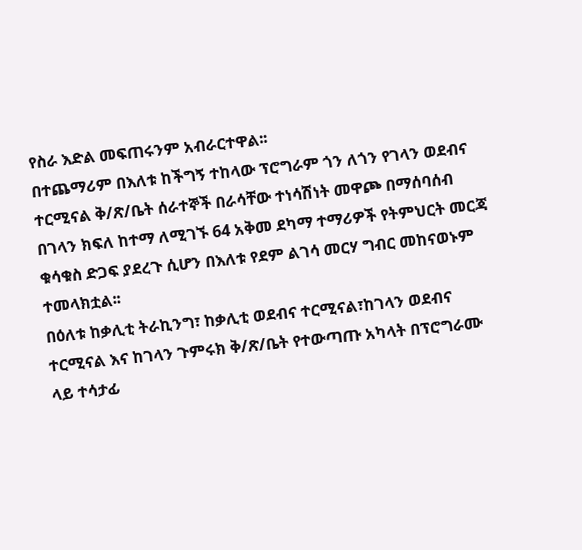የስራ እድል መፍጠሩንም አብራርተዋል፡፡
በተጨማሪም በእለቱ ከችግኝ ተከላው ፕሮግራም ጎን ለጎን የገላን ወደብና ተርሚናል ቅ/ጽ/ቤት ሰራተኞች በራሳቸው ተነሳሽነት መዋጮ በማሰባሰብ በገላን ክፍለ ከተማ ለሚገኙ 64 አቅመ ደካማ ተማሪዎች የትምህርት መርጃ ቁሳቁስ ድጋፍ ያደረጉ ሲሆን በእለቱ የደም ልገሳ መርሃ ግብር መከናወኑም ተመላክቷል፡፡
በዕለቱ ከቃሊቲ ትራኪንግ፣ ከቃሊቲ ወደብና ተርሚናል፣ከገላን ወደብና ተርሚናል እና ከገላን ጉምሩክ ቅ/ጽ/ቤት የተውጣጡ አካላት በፕሮግራሙ ላይ ተሳታፊ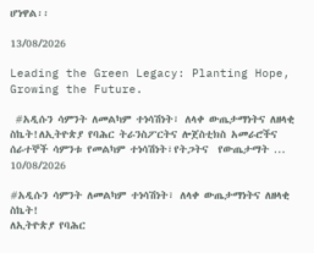ሆነዋል፡፡

13/08/2026

Leading the Green Legacy: Planting Hope, Growing the Future.

 #አዲሱን ሳምንት ለመልካም ተነሳሽነት፣ ለላቀ ውጤታማነትና ለዘላቂ ስኬት!ለኢትዮጵያ የባሕር ትራንስፖርትና ሎጀስቲክስ አመራሮችና ሰራተኞች ሳምንቱ የመልካም ተነሳሽነት፣የትጋትና  የውጤታማት ...
10/08/2026

#አዲሱን ሳምንት ለመልካም ተነሳሽነት፣ ለላቀ ውጤታማነትና ለዘላቂ ስኬት!
ለኢትዮጵያ የባሕር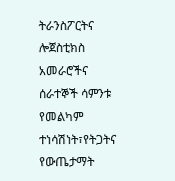ትራንስፖርትና ሎጀስቲክስ አመራሮችና ሰራተኞች ሳምንቱ የመልካም ተነሳሽነት፣የትጋትና የውጤታማት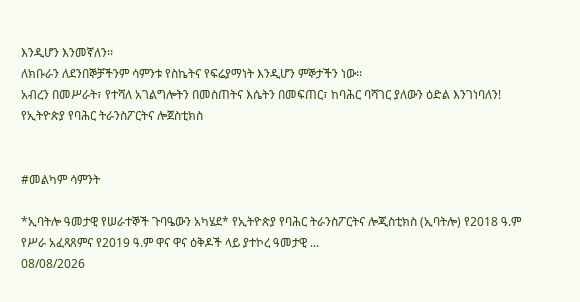እንዲሆን እንመኛለን፡፡
ለክቡራን ለደንበኞቻችንም ሳምንቱ የስኬትና የፍሬያማነት እንዲሆን ምኞታችን ነው፡፡
አብረን በመሥራት፣ የተሻለ አገልግሎትን በመስጠትና እሴትን በመፍጠር፣ ከባሕር ባሻገር ያለውን ዕድል እንገነባለን!
የኢትዮጵያ የባሕር ትራንስፖርትና ሎጀስቲክስ


#መልካም ሳምንት

*ኢባትሎ ዓመታዊ የሠራተኞች ጉባዔውን አካሄደ* የኢትዮጵያ የባሕር ትራንስፖርትና ሎጂስቲክስ (ኢባትሎ) የ2018 ዓ.ም የሥራ አፈጻጸምና የ2019 ዓ.ም ዋና ዋና ዕቅዶች ላይ ያተኮረ ዓመታዊ ...
08/08/2026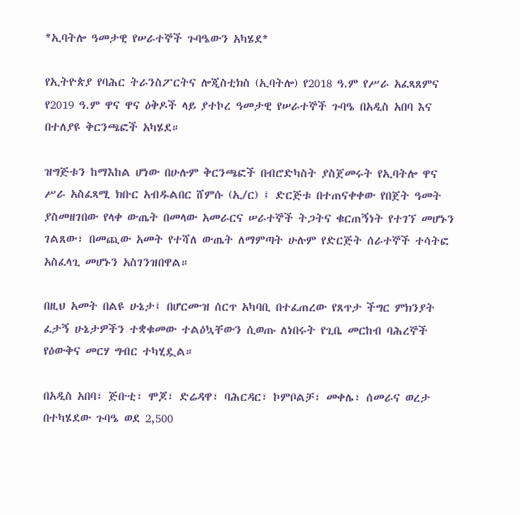*ኢባትሎ ዓመታዊ የሠራተኞች ጉባዔውን አካሄደ*

የኢትዮጵያ የባሕር ትራንስፖርትና ሎጂስቲክስ (ኢባትሎ) የ2018 ዓ.ም የሥራ አፈጻጸምና የ2019 ዓ.ም ዋና ዋና ዕቅዶች ላይ ያተኮረ ዓመታዊ የሠራተኞች ጉባዔ በአዲስ አበባ እና በተለያዩ ቅርንጫፎች አካሄደ።

ዝግጅቱን ከማእከል ሆነው በሁሉም ቅርንጫፎች በብሮድካስት ያስጀመሩት የኢባትሎ ዋና ሥራ አስፈጻሚ ክቡር አብዱልበር ሸምሱ (ኢ/ር) ፤ ድርጅቱ በተጠናቀቀው የበጀት ዓመት ያስመዘገበው የላቀ ውጤት በመላው አመራርና ሠራተኞች ትጋትና ቁርጠኝነት የተገኘ መሆኑን ገልጸው፣ በመጪው አመት የተሻለ ውጤት ለማምጣት ሁሉም የድርጅት ሰራተኞች ተሳትፎ አስፈላጊ መሆኑን አስገንዝበዋል።

በዚህ አመት በልዩ ሁኔታ፤ በሆርሙዝ ሰርጥ አካባቢ በተፈጠረው የጸጥታ ችግር ምክንያት ፈታኝ ሁኔታዎችን ተቋቁመው ተልዕኳቸውን ሲወጡ ለነበሩት የጊቤ መርከብ ባሕረኞች የዕውቅና መርሃ ግብር ተካሂዷል።

በአዲስ አበባ፣ ጅቡቲ፣ ሞጆ፣ ድሬዳዋ፣ ባሕርዳር፣ ኮምቦልቻ፣ መቀሌ፣ ሰመራና ወረታ በተካሄደው ጉባዔ ወደ 2,500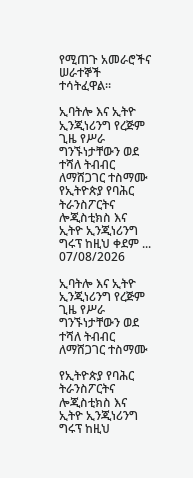የሚጠጉ አመራሮችና ሠራተኞች ተሳትፈዋል።

ኢባትሎ እና ኢትዮ ኢንጂነሪንግ የረጅም ጊዜ የሥራ ግንኙነታቸውን ወደ ተሻለ ትብብር ለማሸጋገር ተስማሙ የኢትዮጵያ የባሕር ትራንስፖርትና ሎጂስቲክስ እና ኢትዮ ኢንጂነሪንግ ግሩፕ ከዚህ ቀደም ...
07/08/2026

ኢባትሎ እና ኢትዮ ኢንጂነሪንግ የረጅም ጊዜ የሥራ ግንኙነታቸውን ወደ ተሻለ ትብብር ለማሸጋገር ተስማሙ

የኢትዮጵያ የባሕር ትራንስፖርትና ሎጂስቲክስ እና ኢትዮ ኢንጂነሪንግ ግሩፕ ከዚህ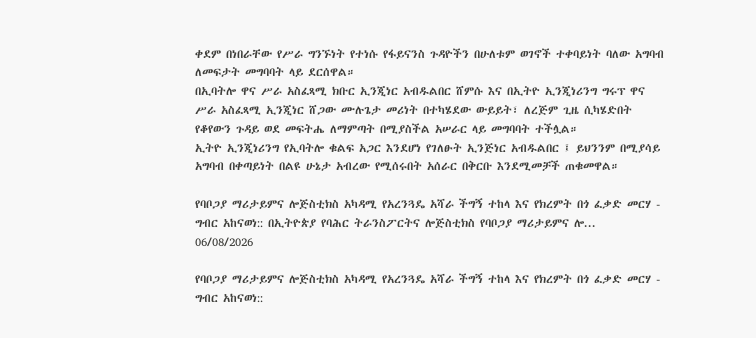ቀደም በነበራቸው የሥራ ግንኙነት የተነሱ የፋይናንስ ጉዳዮችን በሁለቱም ወገኖች ተቀባይነት ባለው አግባብ ለመፍታት መግባባት ላይ ደርሰዋል።
በኢባትሎ ዋና ሥራ አስፈጻሚ ክቡር ኢንጂነር አብዱልበር ሸምሱ እና በኢትዮ ኢንጂነሪንግ ግሩፕ ዋና ሥራ አስፈጻሚ ኢንጂነር ሸጋው ሙሉጌታ መሪነት በተካሄደው ውይይት፣ ለረጅም ጊዜ ሲካሄድበት የቆየውን ጉዳይ ወደ መፍትሔ ለማምጣት በሚያስችል አሠራር ላይ መግባባት ተችሏል።
ኢትዮ ኢንጂነሪንግ የኢባትሎ ቁልፍ አጋር እንደሆነ የገለፁት ኢንጅነር አብዱልበር ፤ ይህንንም በሚያሳይ አግባብ በቀጣይነት በልዩ ሁኔታ አብረው የሚሰሩበት አሰራር በቅርቡ እንደሚመቻች ጠቁመዋል።

የባቦጋያ ማሪታይምና ሎጅስቲክስ አካዳሚ የአረንጓዴ አሻራ ችግኝ ተከላ እና የክረምት በጎ ፈቃድ መርሃ - ግብር አከናወነ:: በኢትዮጵያ የባሕር ትራንስፖርትና ሎጅስቲክስ የባቦጋያ ማሪታይምና ሎ...
06/08/2026

የባቦጋያ ማሪታይምና ሎጅስቲክስ አካዳሚ የአረንጓዴ አሻራ ችግኝ ተከላ እና የክረምት በጎ ፈቃድ መርሃ - ግብር አከናወነ::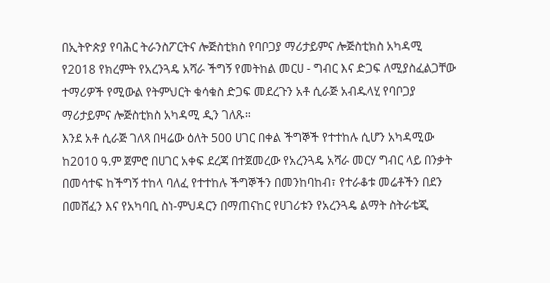በኢትዮጵያ የባሕር ትራንስፖርትና ሎጅስቲክስ የባቦጋያ ማሪታይምና ሎጅስቲክስ አካዳሚ የ2018 የክረምት የአረንጓዴ አሻራ ችግኝ የመትከል መርሀ - ግብር እና ድጋፍ ለሚያስፈልጋቸው ተማሪዎች የሚውል የትምህርት ቁሳቁስ ድጋፍ መደረጉን አቶ ሲራጅ አብዱላሂ የባቦጋያ ማሪታይምና ሎጅስቲክስ አካዳሚ ዲን ገለጹ።
እንደ አቶ ሲራጅ ገለጻ በዛሬው ዕለት 500 ሀገር በቀል ችግኞች የተተከሉ ሲሆን አካዳሚው ከ2010 ዓ.ም ጀምሮ በሀገር አቀፍ ደረጃ በተጀመረው የአረንጓዴ አሻራ መርሃ ግብር ላይ በንቃት በመሳተፍ ከችግኝ ተከላ ባለፈ የተተከሉ ችግኞችን በመንከባከብ፣ የተራቆቱ መሬቶችን በደን በመሸፈን እና የአካባቢ ስነ-ምህዳርን በማጠናከር የሀገሪቱን የአረንጓዴ ልማት ስትራቴጂ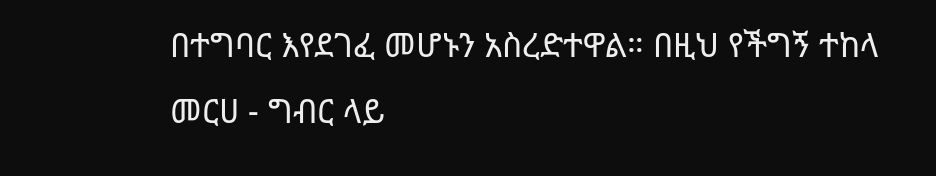በተግባር እየደገፈ መሆኑን አስረድተዋል። በዚህ የችግኝ ተከላ መርሀ - ግብር ላይ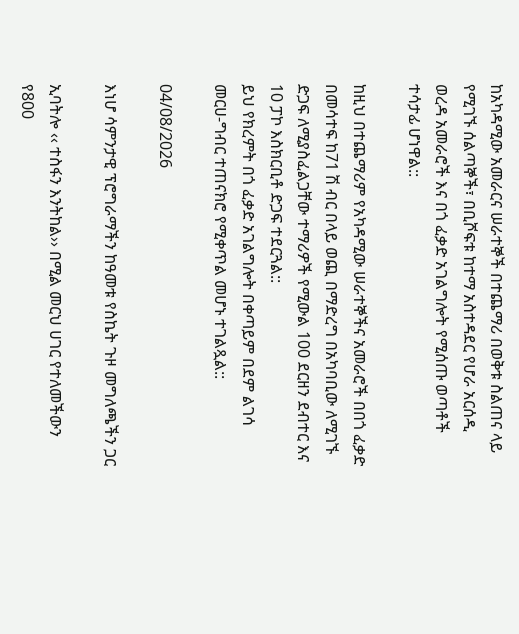ከአካዳሚው አመራርና ሠራተኞች በተጨማሪ በወቅቱ ስልጠና ላይ የሚገኙ ሰልጣኞች፣ በቢሾፍቱ ከተማ አስተዳደር የሆራ አርሰዲ ወረዳ አመራሮች እና በጎ ፈቃድ አገልግሎት የሚሰጡ ወጣቶች ተሳታፊ ሆነዋል::

ከዚህ በተጨማሪም የአካዳሚው ሠራተኞችና አመራሮች በበጎ ፈቃድ በመሳተፍ ከ71 ሽ ብር በላይ ወጪ በማድረግ በአካባቢው ለሚገኙ ድጋፍ ለሚያስፈልጋቸው ተማሪዎች የሚውል 100 ደርዘን ደብተር እና 10 ፓኮ እስክርቢቶ ድጋፍ ተደርጓል::
ይህ የክረምት በጎ ፈቃድ አገልግሎት በቀጣይም በደም ልገሳ መርሀ-ግብር ተጠናክሮ የሚቀጥል መሆኑ ተገልጿል::

04/08/2026

እነሆ ሳምንታዊ ፕሮግራማችን ከዓመቱ የስኬት ጉዞ መግለጫችን ጋር

ኢባትሎ ‹‹ ተስፋን እንትከል›› በሚል መርህ ሀገር የተለመችውን የ800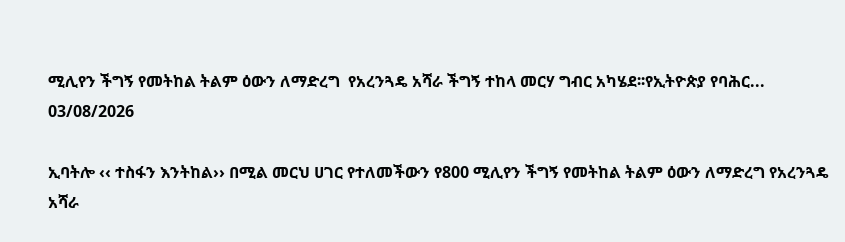ሚሊየን ችግኝ የመትከል ትልም ዕውን ለማድረግ  የአረንጓዴ አሻራ ችግኝ ተከላ መርሃ ግብር አካሄደ፡፡የኢትዮጵያ የባሕር...
03/08/2026

ኢባትሎ ‹‹ ተስፋን እንትከል›› በሚል መርህ ሀገር የተለመችውን የ800 ሚሊየን ችግኝ የመትከል ትልም ዕውን ለማድረግ የአረንጓዴ አሻራ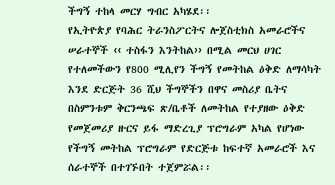ችግኝ ተከላ መርሃ ግብር አካሄደ፡፡
የኢትዮጵያ የባሕር ትራንስፖርትና ሎጀስቲክስ አመራሮችና ሠራተኞች ‹‹ ተስፋን እንትከል›› በሚል መርህ ሀገር የተለመችውን የ800 ሚሊየን ችግኝ የመትከል ዕቅድ ለማሳካት እንደ ድርጅት 36 ሺህ ችግኞችን በዋና መስሪያ ቤትና በስምንቱም ቅርንጫፍ ጽ/ቤቶች ለመትከል የተያዘው ዕቅድ የመጀመሪያ ዙርና ይፋ ማድረጊያ ፕሮግራም አካል የሆነው የችግኝ መትከል ፕሮግራም የድርጅቱ ከፍተኛ አመራሮች እና ሰራተኞች በተገኙበት ተጀምሯል፡፡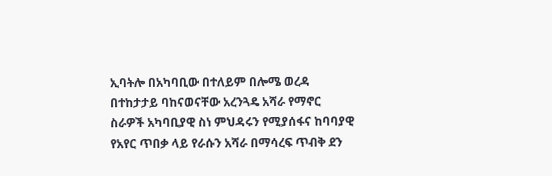ኢባትሎ በአካባቢው በተለይም በሎሜ ወረዳ በተከታታይ ባከናወናቸው አረንጓዴ አሻራ የማኖር ስራዎች አካባቢያዊ ስነ ምህዳሩን የሚያሰፋና ከባባያዊ የአየር ጥበቃ ላይ የራሱን አሻራ በማሳረፍ ጥብቅ ደን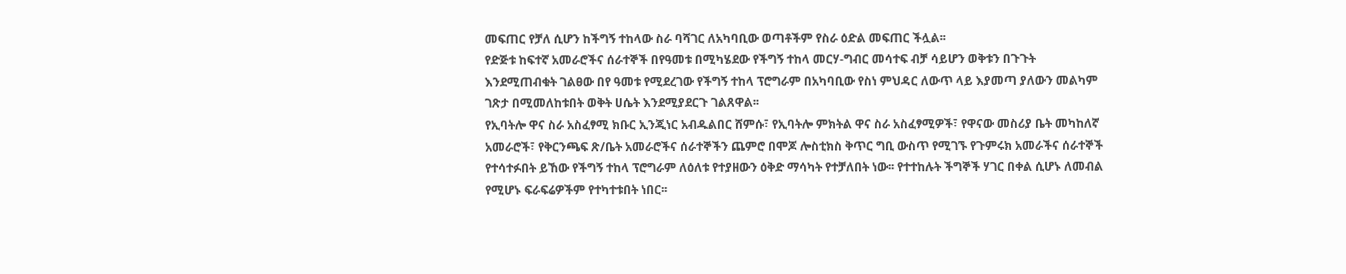መፍጠር የቻለ ሲሆን ከችግኝ ተከላው ስራ ባሻገር ለአካባቢው ወጣቶችም የስራ ዕድል መፍጠር ችሏል፡፡
የድጅቱ ከፍተኛ አመራሮችና ሰራተኞች በየዓመቱ በሚካሄደው የችግኝ ተከላ መርሃ-ግብር መሳተፍ ብቻ ሳይሆን ወቅቱን በጉጉት እንደሚጠብቁት ገልፀው በየ ዓመቱ የሚደረገው የችግኝ ተከላ ፕሮግራም በአካባቢው የስነ ምህዳር ለውጥ ላይ እያመጣ ያለውን መልካም ገጽታ በሚመለከቱበት ወቅት ሀሴት እንደሚያደርጉ ገልጸዋል፡፡
የኢባትሎ ዋና ስራ አስፈፃሚ ክቡር ኢንጂነር አብዱልበር ሸምሱ፣ የኢባትሎ ምክትል ዋና ስራ አስፈፃሚዎች፣ የዋናው መስሪያ ቤት መካከለኛ አመራሮች፣ የቅርንጫፍ ጽ/ቤት አመራሮችና ሰራተኞችን ጨምሮ በሞጆ ሎስቲክስ ቅጥር ግቢ ውስጥ የሚገኙ የጉምሩክ አመራችና ሰራተኞች የተሳተፉበት ይኸው የችግኝ ተከላ ፕሮግራም ለዕለቱ የተያዘውን ዕቅድ ማሳካት የተቻለበት ነው፡፡ የተተከሉት ችግኞች ሃገር በቀል ሲሆኑ ለመብል የሚሆኑ ፍራፍሬዎችም የተካተቱበት ነበር፡፡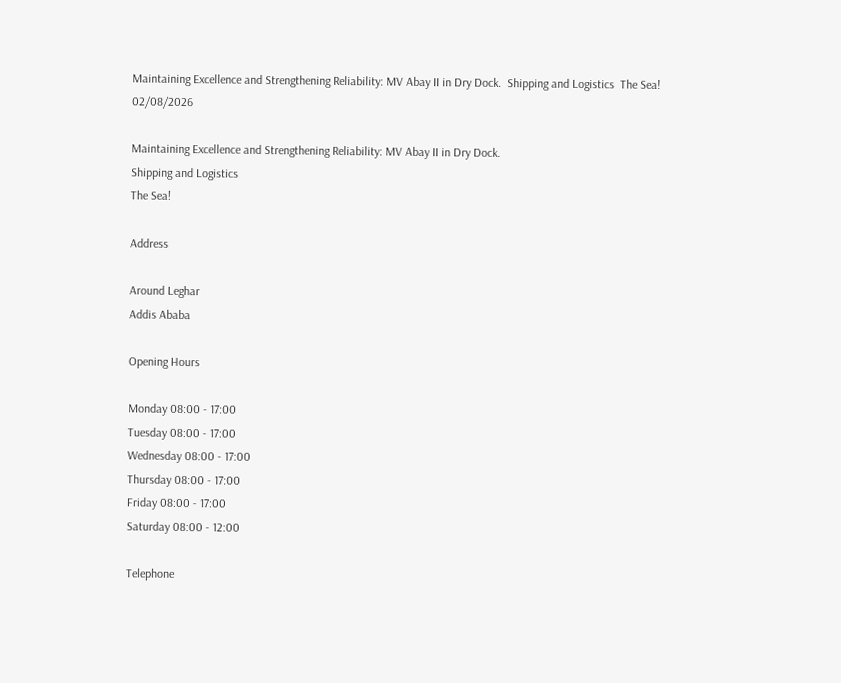Maintaining Excellence and Strengthening Reliability: MV Abay II in Dry Dock.  Shipping and Logistics  The Sea!
02/08/2026

Maintaining Excellence and Strengthening Reliability: MV Abay II in Dry Dock.
Shipping and Logistics
The Sea!

Address

Around Leghar
Addis Ababa

Opening Hours

Monday 08:00 - 17:00
Tuesday 08:00 - 17:00
Wednesday 08:00 - 17:00
Thursday 08:00 - 17:00
Friday 08:00 - 17:00
Saturday 08:00 - 12:00

Telephone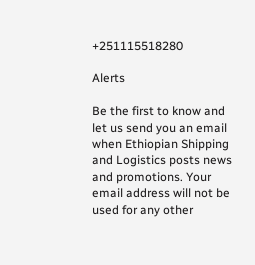+251115518280

Alerts

Be the first to know and let us send you an email when Ethiopian Shipping and Logistics posts news and promotions. Your email address will not be used for any other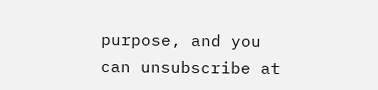purpose, and you can unsubscribe at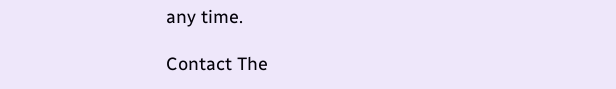any time.

Contact The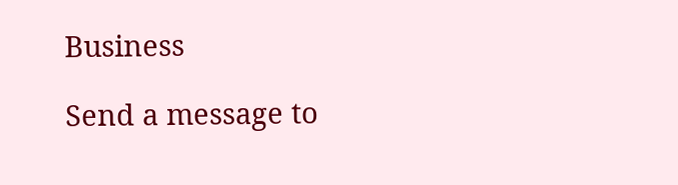Business

Send a message to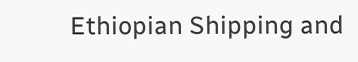Ethiopian Shipping and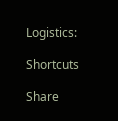Logistics:

Shortcuts

Share